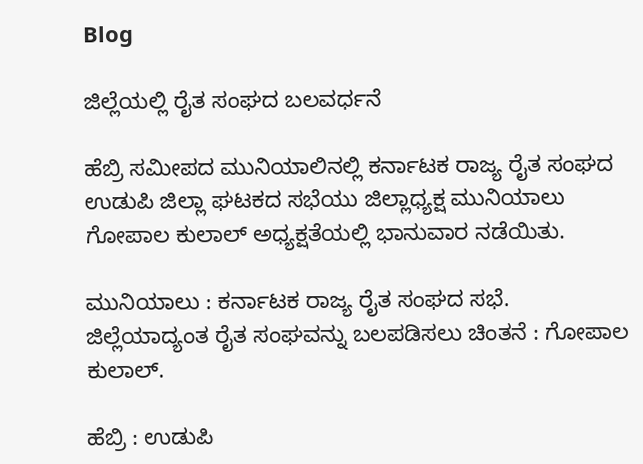Blog

ಜಿಲ್ಲೆಯಲ್ಲಿ ರೈತ ಸಂಘದ ಬಲವರ್ಧನೆ

ಹೆಬ್ರಿ ಸಮೀಪದ ಮುನಿಯಾಲಿನಲ್ಲಿ ಕರ್ನಾಟಕ ರಾಜ್ಯ ರೈತ ಸಂಘದ ಉಡುಪಿ ಜಿಲ್ಲಾ ಘಟಕದ ಸಭೆಯು ಜಿಲ್ಲಾಧ್ಯಕ್ಷ ಮುನಿಯಾಲು ಗೋಪಾಲ ಕುಲಾಲ್‌ ಅಧ್ಯಕ್ಷತೆಯಲ್ಲಿ ಭಾನುವಾರ ನಡೆಯಿತು.

ಮುನಿಯಾಲು : ಕರ್ನಾಟಕ ರಾಜ್ಯ ರೈತ ಸಂಘದ ಸಭೆ.
ಜಿಲ್ಲೆಯಾದ್ಯಂತ ರೈತ ಸಂಘವನ್ನು ಬಲಪಡಿಸಲು ಚಿಂತನೆ : ಗೋಪಾಲ ಕುಲಾಲ್‌.

ಹೆಬ್ರಿ : ಉಡುಪಿ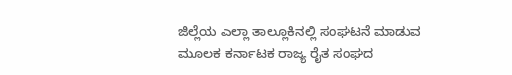ಜಿಲ್ಲೆಯ ಎಲ್ಲಾ ತಾಲ್ಲೂಕಿನಲ್ಲಿ ಸಂಘಟನೆ ಮಾಡುವ ಮೂಲಕ ಕರ್ನಾಟಕ ರಾಜ್ಯ ರೈತ ಸಂಘದ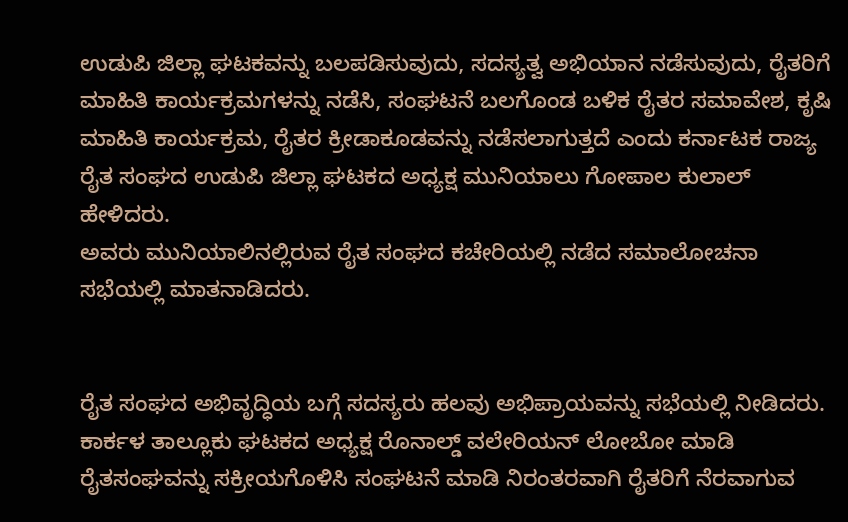ಉಡುಪಿ ಜಿಲ್ಲಾ ಘಟಕವನ್ನು ಬಲಪಡಿಸುವುದು, ಸದಸ್ಯತ್ವ ಅಭಿಯಾನ ನಡೆಸುವುದು, ರೈತರಿಗೆ ಮಾಹಿತಿ ಕಾರ್ಯಕ್ರಮಗಳನ್ನು ನಡೆಸಿ, ಸಂಘಟನೆ ಬಲಗೊಂಡ ಬಳಿಕ ರೈತರ ಸಮಾವೇಶ, ಕೃಷಿ ಮಾಹಿತಿ ಕಾರ್ಯಕ್ರಮ, ರೈತರ ಕ್ರೀಡಾಕೂಡವನ್ನು ನಡೆಸಲಾಗುತ್ತದೆ ಎಂದು ಕರ್ನಾಟಕ ರಾಜ್ಯ ರೈತ ಸಂಘದ ಉಡುಪಿ ಜಿಲ್ಲಾ ಘಟಕದ ಅಧ್ಯಕ್ಷ ಮುನಿಯಾಲು ಗೋಪಾಲ ಕುಲಾಲ್‌ ಹೇಳಿದರು.
ಅವರು ಮುನಿಯಾಲಿನಲ್ಲಿರುವ ರೈತ ಸಂಘದ ಕಚೇರಿಯಲ್ಲಿ ನಡೆದ ಸಮಾಲೋಚನಾ ಸಭೆಯಲ್ಲಿ ಮಾತನಾಡಿದರು.


ರೈತ ಸಂಘದ ಅಭಿವೃದ್ಧಿಯ ಬಗ್ಗೆ ಸದಸ್ಯರು ಹಲವು ಅಭಿಪ್ರಾಯವನ್ನು ಸಭೆಯಲ್ಲಿ ನೀಡಿದರು. ಕಾರ್ಕಳ ತಾಲ್ಲೂಕು ಘಟಕದ ಅಧ್ಯಕ್ಷ ರೊನಾಲ್ಡ್‌ ವಲೇರಿಯನ್‌ ಲೋಬೋ ಮಾಡಿ ರೈತಸಂಘವನ್ನು ಸಕ್ರೀಯಗೊಳಿಸಿ ಸಂಘಟನೆ ಮಾಡಿ ನಿರಂತರವಾಗಿ ರೈತರಿಗೆ ನೆರವಾಗುವ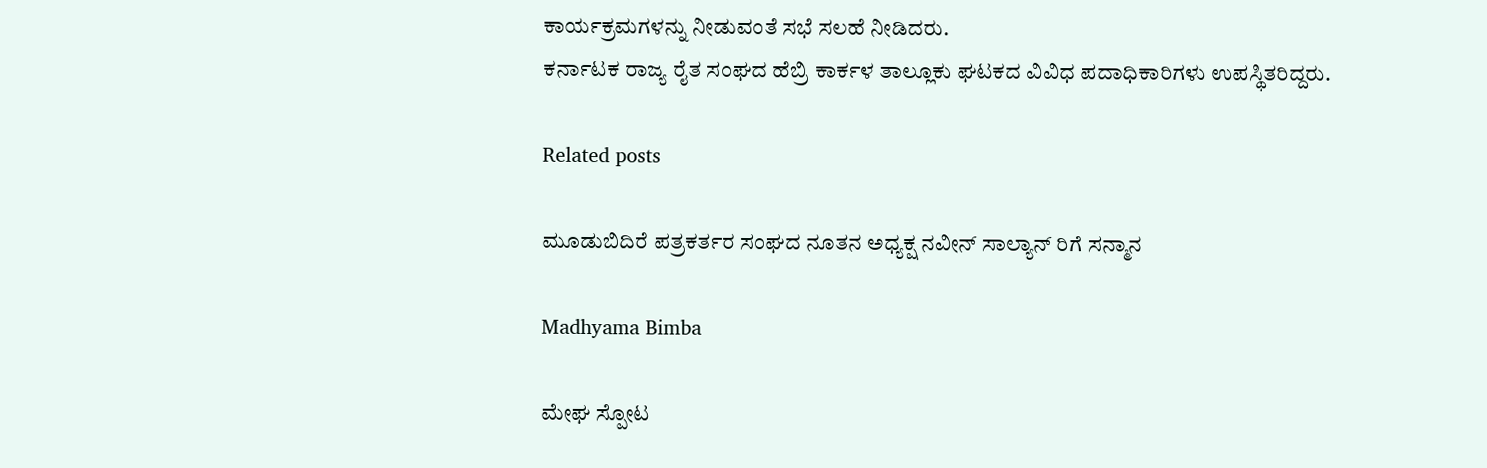ಕಾರ್ಯಕ್ರಮಗಳನ್ನು ನೀಡುವಂತೆ ಸಭೆ ಸಲಹೆ ನೀಡಿದರು.
ಕರ್ನಾಟಕ ರಾಜ್ಯ ರೈತ ಸಂಘದ ಹೆಬ್ರಿ ಕಾರ್ಕಳ ತಾಲ್ಲೂಕು ಘಟಕದ ವಿವಿಧ ಪದಾಧಿಕಾರಿಗಳು ಉಪಸ್ಥಿತರಿದ್ದರು.

Related posts

ಮೂಡುಬಿದಿರೆ ಪತ್ರಕರ್ತರ ಸಂಘದ ನೂತನ ಅಧ್ಯಕ್ಷ ನವೀನ್ ಸಾಲ್ಯಾನ್ ರಿಗೆ ಸನ್ಮಾನ

Madhyama Bimba

ಮೇಘ ಸ್ಪೋಟ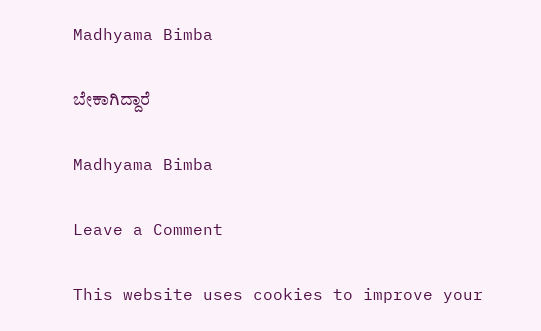Madhyama Bimba

ಬೇಕಾಗಿದ್ದಾರೆ

Madhyama Bimba

Leave a Comment

This website uses cookies to improve your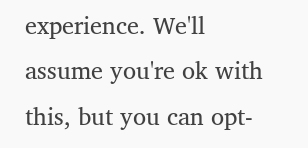experience. We'll assume you're ok with this, but you can opt-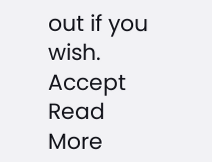out if you wish. Accept Read More